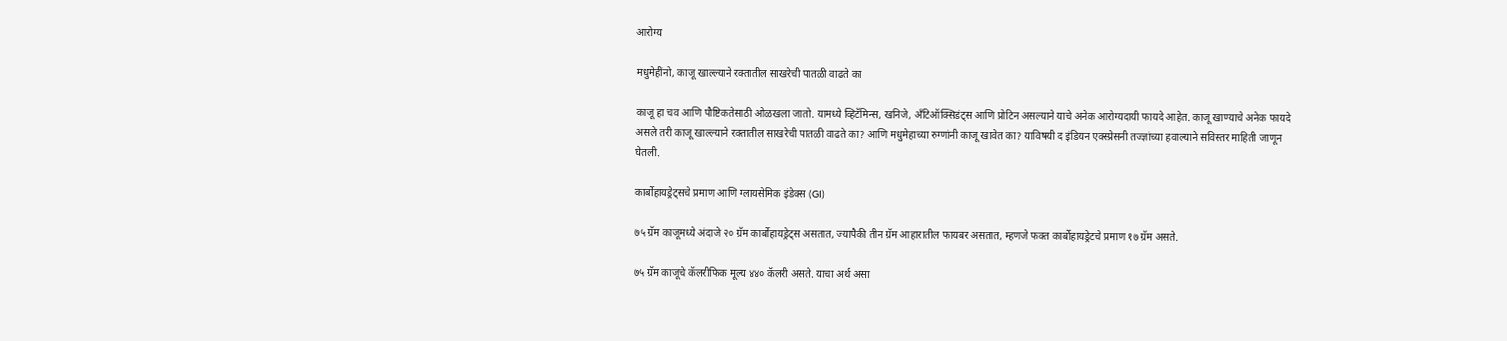आरोग्य

मधुमेहींनो, काजू खाल्ल्याने रक्तातील साखरेची पातळी वाढते का

काजू हा चव आणि पौष्टिकतेसाठी ओळखला जातो. यामध्ये व्हिटॅमिन्स, खनिजे, अँटिऑक्सिडंट्स आणि प्रोटिन असल्याने याचे अनेक आरोग्यदायी फायदे आहेत. काजू खाण्याचे अनेक फायदे असले तरी काजू खाल्ल्याने रक्तातील साखरेची पातळी वाढते का? आणि मधुमेहाच्या रुग्णांनी काजू खावेत का? याविषयी द इंडियन एक्स्प्रेसनी तज्ज्ञांच्या हवाल्याने सविस्तर माहिती जाणून घेतली.

कार्बोहायड्रेट्सचे प्रमाण आणि ग्लायसेमिक इंडेक्स (GI)

७५ ग्रॅम काजूमध्ये अंदाजे २० ग्रॅम कार्बोहायड्रेट्स असतात, ज्यापैकी तीन ग्रॅम आहारातील फायबर असतात, म्हणजे फक्त कार्बोहायड्रेटचे प्रमाण १७ ग्रॅम असते.

७५ ग्रॅम काजूचे कॅलरीफिक मूल्य ४४० कॅलरी असते. याचा अर्थ असा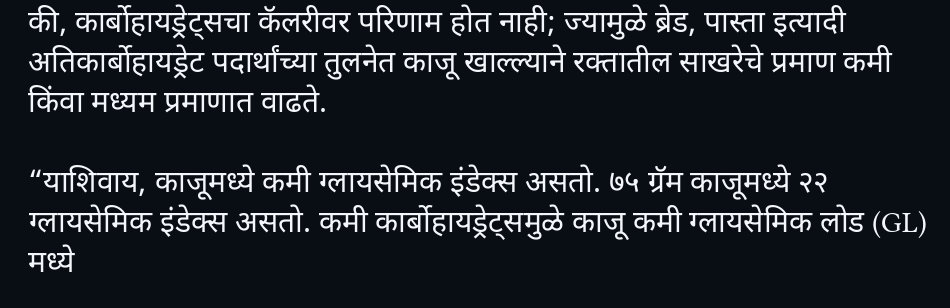की, कार्बोहायड्रेट्सचा कॅलरीवर परिणाम होत नाही; ज्यामुळे ब्रेड, पास्ता इत्यादी अतिकार्बोहायड्रेट पदार्थांच्या तुलनेत काजू खाल्ल्याने रक्तातील साखरेचे प्रमाण कमी किंवा मध्यम प्रमाणात वाढते.

“याशिवाय, काजूमध्ये कमी ग्लायसेमिक इंडेक्स असतो. ७५ ग्रॅम काजूमध्ये २२ ग्लायसेमिक इंडेक्स असतो. कमी कार्बोहायड्रेट्समुळे काजू कमी ग्लायसेमिक लोड (GL) मध्ये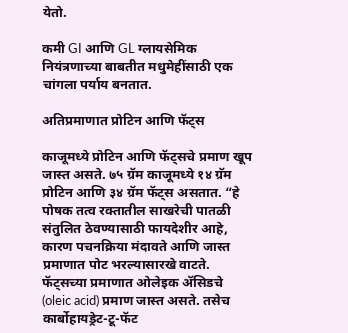येतो.

कमी GI आणि GL ग्लायसेमिक नियंत्रणाच्या बाबतीत मधुमेहींसाठी एक चांगला पर्याय बनतात.

अतिप्रमाणात प्रोटिन आणि फॅट्स

काजूमध्ये प्रोटिन आणि फॅट्सचे प्रमाण खूप जास्त असते. ७५ ग्रॅम काजूमध्ये १४ ग्रॅम प्रोटिन आणि ३४ ग्रॅम फॅट्स असतात. “हे पोषक तत्व रक्तातील साखरेची पातळी संतुलित ठेवण्यासाठी फायदेशीर आहे, कारण पचनक्रिया मंदावते आणि जास्त प्रमाणात पोट भरल्यासारखे वाटते. फॅट्सच्या प्रमाणात ओलेइक ॲसिडचे (oleic acid) प्रमाण जास्त असते. तसेच कार्बोहायड्रेट-टू-फॅट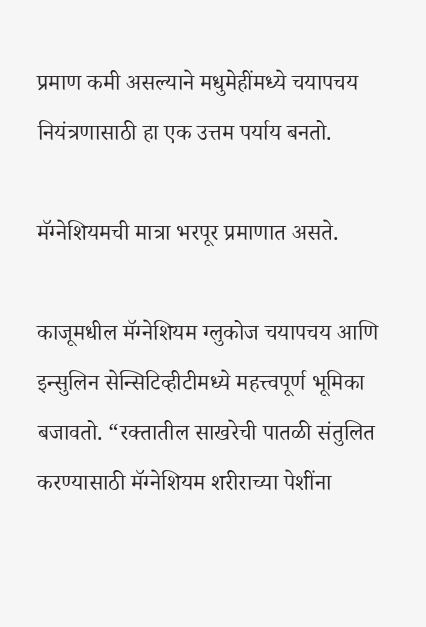प्रमाण कमी असल्याने मधुमेहींमध्ये चयापचय नियंत्रणासाठी हा एक उत्तम पर्याय बनतो.

मॅग्नेशियमची मात्रा भरपूर प्रमाणात असते.

काजूमधील मॅग्नेशियम ग्लुकोज चयापचय आणि इन्सुलिन सेन्सिटिव्हीटीमध्ये महत्त्वपूर्ण भूमिका बजावतो. “रक्तातील साखरेची पातळी संतुलित करण्यासाठी मॅग्नेशियम शरीराच्या पेशींना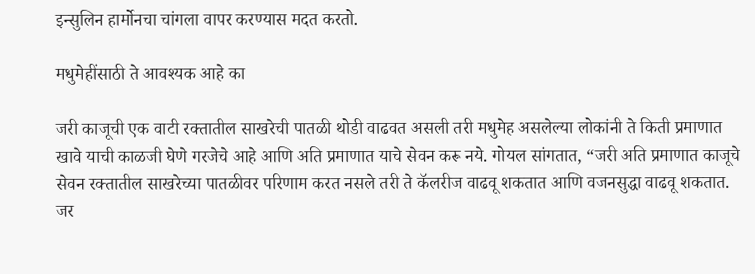इन्सुलिन हार्मोनचा चांगला वापर करण्यास मदत करतो.

मधुमेहींसाठी ते आवश्यक आहे का

जरी काजूची एक वाटी रक्तातील साखरेची पातळी थोडी वाढवत असली तरी मधुमेह असलेल्या लोकांनी ते किती प्रमाणात खावे याची काळजी घेणे गरजेचे आहे आणि अति प्रमाणात याचे सेवन करू नये. गोयल सांगतात, “जरी अति प्रमाणात काजूचे सेवन रक्तातील साखरेच्या पातळीवर परिणाम करत नसले तरी ते कॅलरीज वाढवू शकतात आणि वजनसुद्धा वाढवू शकतात. जर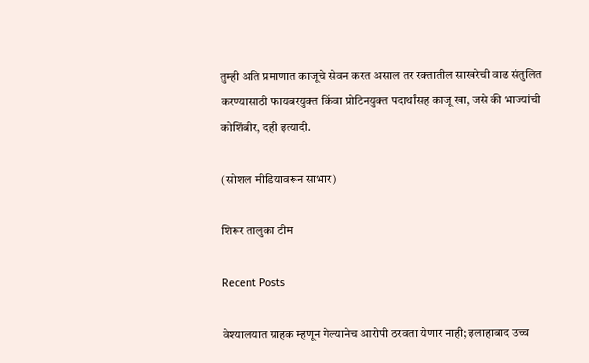तुम्ही अति प्रमाणात काजूचे सेवन करत असाल तर रक्तातील साखरेची वाढ संतुलित करण्यासाठी फायबरयुक्त किंवा प्रोटिनयुक्त पदार्थांसह काजू खा, जसे की भाज्यांची कोशिंबीर, दही इत्यादी.

(सोशल मीडियावरून साभार)

शिरूर तालुका टीम

Recent Posts

वेश्यालयात ग्राहक म्हणून गेल्यानेच आरोपी ठरवता येणार नाही; इलाहाबाद उच्च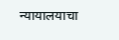न्यायालयाचा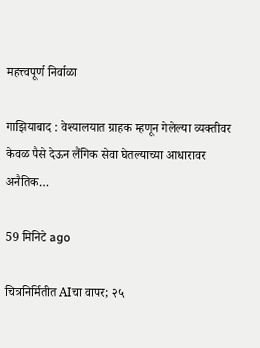महत्त्वपूर्ण निर्वाळा

गाझियाबाद : वेश्यालयात ग्राहक म्हणून गेलेल्या व्यक्तीवर केवळ पैसे देऊन लैंगिक सेवा घेतल्याच्या आधारावर अनैतिक…

59 मिनिटे ago

चित्रनिर्मितीत AIचा वापर; २५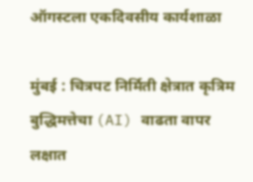ऑगस्टला एकदिवसीय कार्यशाळा

मुंबई : चित्रपट निर्मिती क्षेत्रात कृत्रिम बुद्धिमत्तेचा (AI) वाढता वापर लक्षात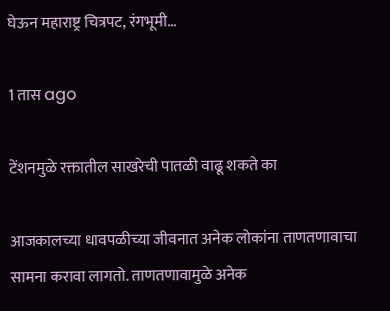घेऊन महाराष्ट्र चित्रपट, रंगभूमी…

1 तास ago

टेंशनमुळे रक्तातील साखरेची पातळी वाढू शकते का

आजकालच्या धावपळीच्या जीवनात अनेक लोकांना ताणतणावाचा सामना करावा लागतो. ताणतणावामुळे अनेक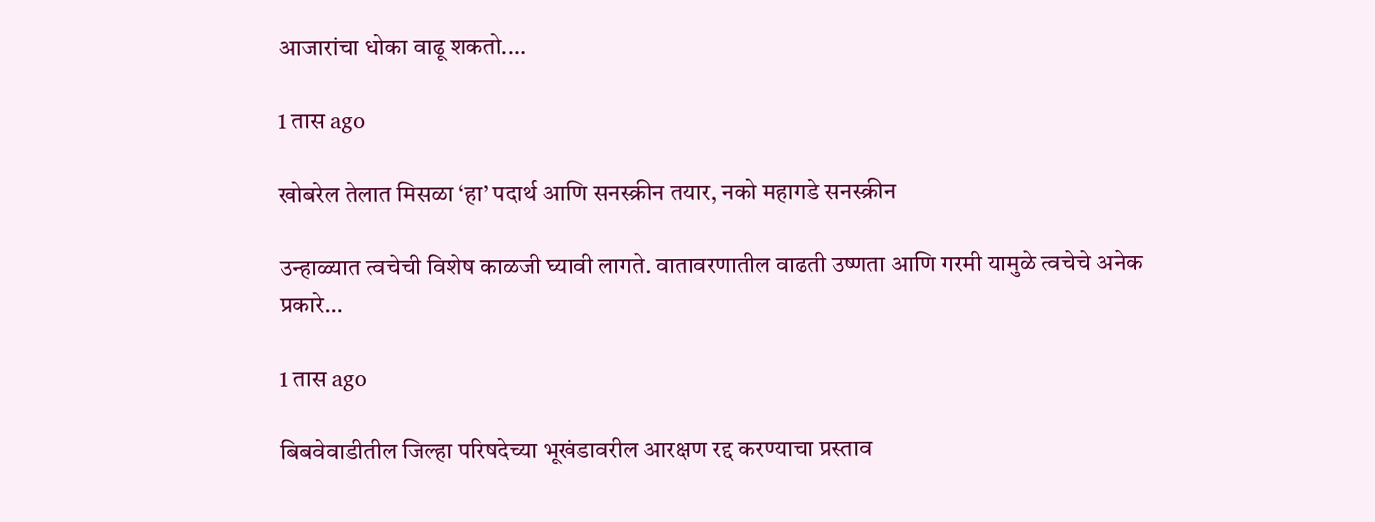आजारांचा धोका वाढू शकतो.…

1 तास ago

खोबरेल तेलात मिसळा ‘हा’ पदार्थ आणि सनस्क्रीन तयार, नको महागडे सनस्क्रीन

उन्हाळ्यात त्वचेची विशेष काळजी घ्यावी लागते. वातावरणातील वाढती उष्णता आणि गरमी यामुळे त्वचेचे अनेक प्रकारे…

1 तास ago

बिबवेवाडीतील जिल्हा परिषदेच्या भूखंडावरील आरक्षण रद्द करण्याचा प्रस्ताव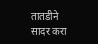तातडीने सादर करा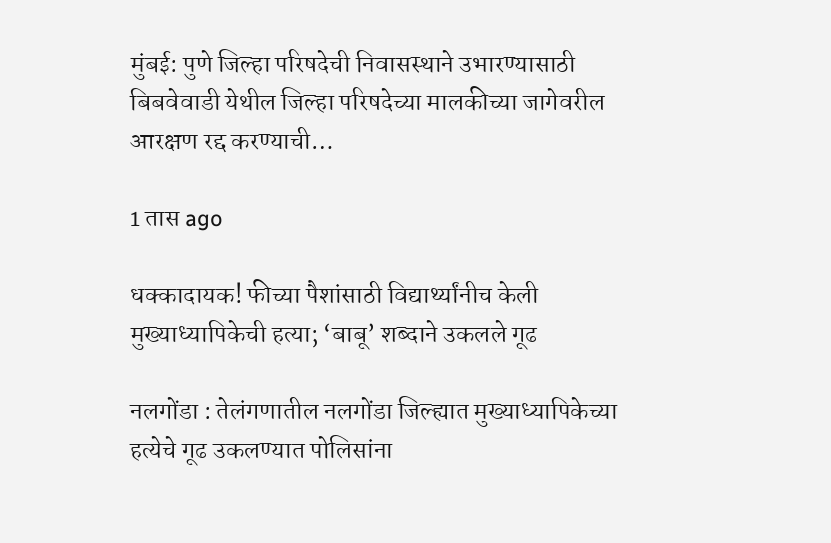मुंबई: पुणे जिल्हा परिषदेची निवासस्थाने उभारण्यासाठी बिबवेवाडी येथील जिल्हा परिषदेच्या मालकीच्या जागेवरील आरक्षण रद्द करण्याची…

1 तास ago

धक्कादायक! फीच्या पैशांसाठी विद्यार्थ्यांनीच केली मुख्याध्यापिकेची हत्या; ‘बाबू’ शब्दाने उकलले गूढ

नलगोंडा : तेलंगणातील नलगोंडा जिल्ह्यात मुख्याध्यापिकेच्या हत्येचे गूढ उकलण्यात पोलिसांना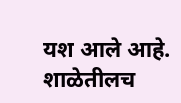यश आले आहे. शाळेतीलच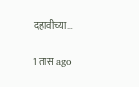दहावीच्या…

1 तास ago